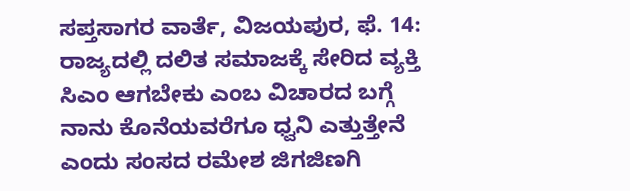ಸಪ್ತಸಾಗರ ವಾರ್ತೆ, ವಿಜಯಪುರ, ಫೆ. 14:
ರಾಜ್ಯದಲ್ಲಿ ದಲಿತ ಸಮಾಜಕ್ಕೆ ಸೇರಿದ ವ್ಯಕ್ತಿ ಸಿಎಂ ಆಗಬೇಕು ಎಂಬ ವಿಚಾರದ ಬಗ್ಗೆ ನಾನು ಕೊನೆಯವರೆಗೂ ಧ್ವನಿ ಎತ್ತುತ್ತೇನೆ ಎಂದು ಸಂಸದ ರಮೇಶ ಜಿಗಜಿಣಗಿ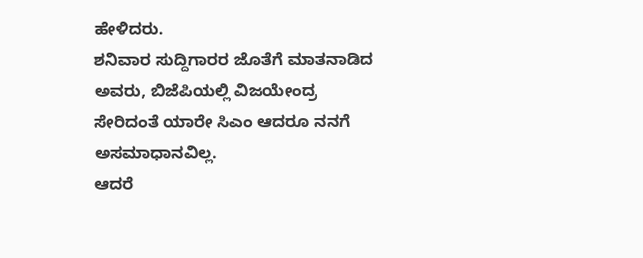ಹೇಳಿದರು.
ಶನಿವಾರ ಸುದ್ದಿಗಾರರ ಜೊತೆಗೆ ಮಾತನಾಡಿದ ಅವರು, ಬಿಜೆಪಿಯಲ್ಲಿ ವಿಜಯೇಂದ್ರ ಸೇರಿದಂತೆ ಯಾರೇ ಸಿಎಂ ಆದರೂ ನನಗೆ ಅಸಮಾಧಾನವಿಲ್ಲ.
ಆದರೆ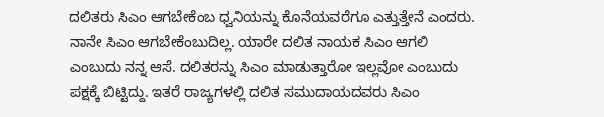ದಲಿತರು ಸಿಎಂ ಆಗಬೇಕೆಂಬ ಧ್ವನಿಯನ್ನು ಕೊನೆಯವರೆಗೂ ಎತ್ತುತ್ತೇನೆ ಎಂದರು.
ನಾನೇ ಸಿಎಂ ಆಗಬೇಕೆಂಬುದಿಲ್ಲ. ಯಾರೇ ದಲಿತ ನಾಯಕ ಸಿಎಂ ಆಗಲಿ ಎಂಬುದು ನನ್ನ ಆಸೆ. ದಲಿತರನ್ನು ಸಿಎಂ ಮಾಡುತ್ತಾರೋ ಇಲ್ಲವೋ ಎಂಬುದು ಪಕ್ಷಕ್ಕೆ ಬಿಟ್ಟಿದ್ದು. ಇತರೆ ರಾಜ್ಯಗಳಲ್ಲಿ ದಲಿತ ಸಮುದಾಯದವರು ಸಿಎಂ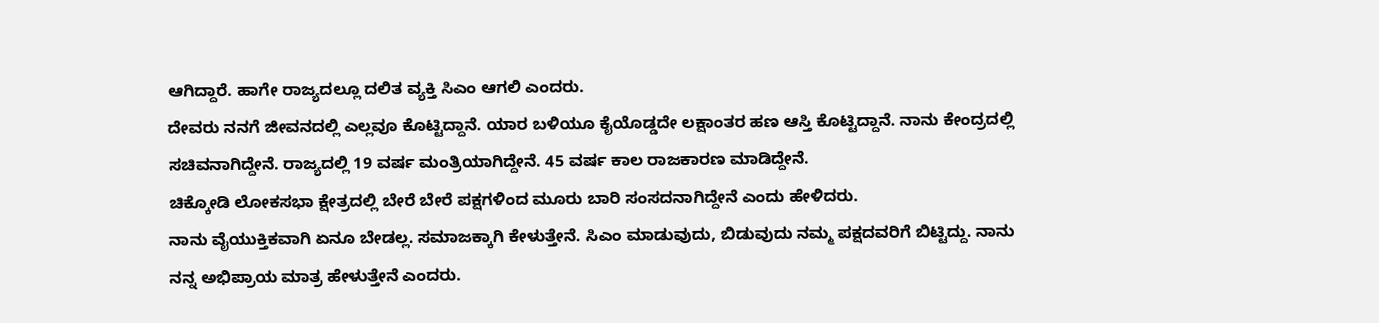ಆಗಿದ್ದಾರೆ. ಹಾಗೇ ರಾಜ್ಯದಲ್ಲೂ ದಲಿತ ವ್ಯಕ್ತಿ ಸಿಎಂ ಆಗಲಿ ಎಂದರು.
ದೇವರು ನನಗೆ ಜೀವನದಲ್ಲಿ ಎಲ್ಲವೂ ಕೊಟ್ಟಿದ್ದಾನೆ. ಯಾರ ಬಳಿಯೂ ಕೈಯೊಡ್ಡದೇ ಲಕ್ಷಾಂತರ ಹಣ ಆಸ್ತಿ ಕೊಟ್ಟಿದ್ದಾನೆ. ನಾನು ಕೇಂದ್ರದಲ್ಲಿ ಸಚಿವನಾಗಿದ್ದೇನೆ. ರಾಜ್ಯದಲ್ಲಿ 19 ವರ್ಷ ಮಂತ್ರಿಯಾಗಿದ್ದೇನೆ. 45 ವರ್ಷ ಕಾಲ ರಾಜಕಾರಣ ಮಾಡಿದ್ದೇನೆ.
ಚಿಕ್ಕೋಡಿ ಲೋಕಸಭಾ ಕ್ಷೇತ್ರದಲ್ಲಿ ಬೇರೆ ಬೇರೆ ಪಕ್ಷಗಳಿಂದ ಮೂರು ಬಾರಿ ಸಂಸದನಾಗಿದ್ದೇನೆ ಎಂದು ಹೇಳಿದರು.
ನಾನು ವೈಯುಕ್ತಿಕವಾಗಿ ಏನೂ ಬೇಡಲ್ಲ. ಸಮಾಜಕ್ಕಾಗಿ ಕೇಳುತ್ತೇನೆ. ಸಿಎಂ ಮಾಡುವುದು, ಬಿಡುವುದು ನಮ್ಮ ಪಕ್ಷದವರಿಗೆ ಬಿಟ್ಟಿದ್ದು. ನಾನು ನನ್ನ ಅಭಿಪ್ರಾಯ ಮಾತ್ರ ಹೇಳುತ್ತೇನೆ ಎಂದರು.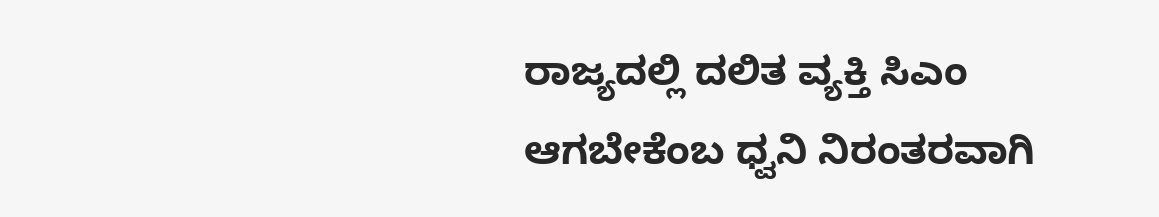ರಾಜ್ಯದಲ್ಲಿ ದಲಿತ ವ್ಯಕ್ತಿ ಸಿಎಂ ಆಗಬೇಕೆಂಬ ಧ್ವನಿ ನಿರಂತರವಾಗಿ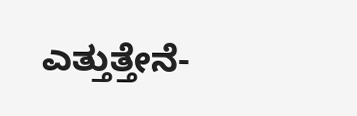ಎತ್ತುತ್ತೇನೆ-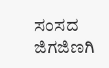ಸಂಸದ ಜಿಗಜಿಣಗಿ